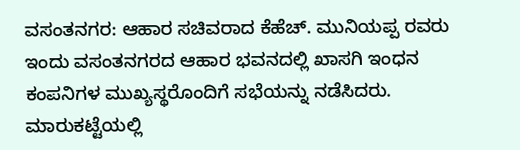ವಸಂತನಗರ: ಆಹಾರ ಸಚಿವರಾದ ಕೆಹೆಚ್. ಮುನಿಯಪ್ಪ ರವರು ಇಂದು ವಸಂತನಗರದ ಆಹಾರ ಭವನದಲ್ಲಿ ಖಾಸಗಿ ಇಂಧನ ಕಂಪನಿಗಳ ಮುಖ್ಯಸ್ಥರೊಂದಿಗೆ ಸಭೆಯನ್ನು ನಡೆಸಿದರು.
ಮಾರುಕಟ್ಟೆಯಲ್ಲಿ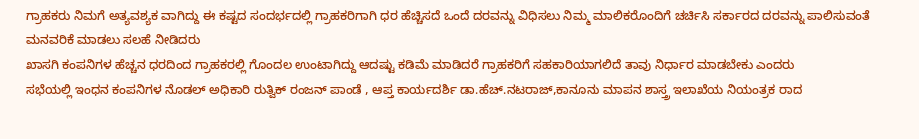ಗ್ರಾಹಕರು ನಿಮಗೆ ಅತ್ಯವಶ್ಯಕ ವಾಗಿದ್ದು ಈ ಕಷ್ಟದ ಸಂದರ್ಭದಲ್ಲಿ ಗ್ರಾಹಕರಿಗಾಗಿ ಧರ ಹೆಚ್ಚಿಸದೆ ಒಂದೆ ದರವನ್ನು ವಿಧಿಸಲು ನಿಮ್ಮ ಮಾಲಿಕರೊಂದಿಗೆ ಚರ್ಚಿಸಿ ಸರ್ಕಾರದ ದರವನ್ನು ಪಾಲಿಸುವಂತೆ ಮನವರಿಕೆ ಮಾಡಲು ಸಲಹೆ ನೀಡಿದರು
ಖಾಸಗಿ ಕಂಪನಿಗಳ ಹೆಚ್ಚನ ಧರದಿಂದ ಗ್ರಾಹಕರಲ್ಲಿ ಗೊಂದಲ ಉಂಟಾಗಿದ್ದು ಆದಷ್ಟು ಕಡಿಮೆ ಮಾಡಿದರೆ ಗ್ರಾಹಕರಿಗೆ ಸಹಕಾರಿಯಾಗಲಿದೆ ತಾವು ನಿರ್ಧಾರ ಮಾಡಬೇಕು ಎಂದರು
ಸಭೆಯಲ್ಲಿ ಇಂಧನ ಕಂಪನಿಗಳ ನೊಡಲ್ ಅಧಿಕಾರಿ ರುತ್ವಿಕ್ ರಂಜನ್ ಪಾಂಡೆ , ಆಪ್ತ ಕಾರ್ಯದರ್ಶಿ ಡಾ.ಹೆಚ್.ನಟರಾಜ್,ಕಾನೂನು ಮಾಪನ ಶಾಸ್ತ್ರ ಇಲಾಖೆಯ ನಿಯಂತ್ರಕ ರಾದ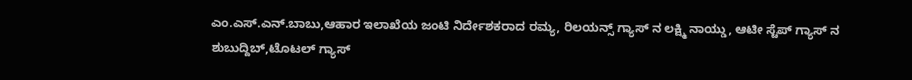ಎಂ.ಎಸ್.ಎನ್.ಬಾಬು,ಆಹಾರ ಇಲಾಖೆಯ ಜಂಟಿ ನಿರ್ದೇಶಕರಾದ ರಮ್ಯ, ರಿಲಯನ್ಸ್ ಗ್ಯಾಸ್ ನ ಲಕ್ಷ್ಮಿ ನಾಯ್ಡು, ಆಟೀ ಸ್ಟೆಪ್ ಗ್ಯಾಸ್ ನ ಶುಬುದ್ದಿಬ್,ಟೊಟಲ್ ಗ್ಯಾಸ್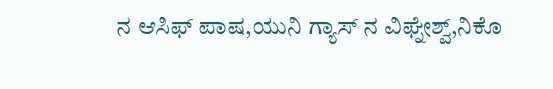ನ ಆಸಿಫ್ ಪಾಷ,ಯುನಿ ಗ್ಯಾಸ್ ನ ವಿಘ್ನೇಶ್ವ್,ನಿಕೊ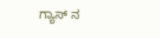ಗ್ಯಾಸ್ ನ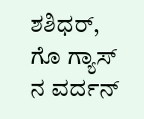ಶಶಿಧರ್, ಗೊ ಗ್ಯಾಸ್ ನ ವರ್ದನ್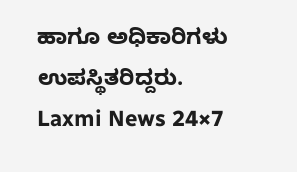ಹಾಗೂ ಅಧಿಕಾರಿಗಳು ಉಪಸ್ಥಿತರಿದ್ದರು.
Laxmi News 24×7